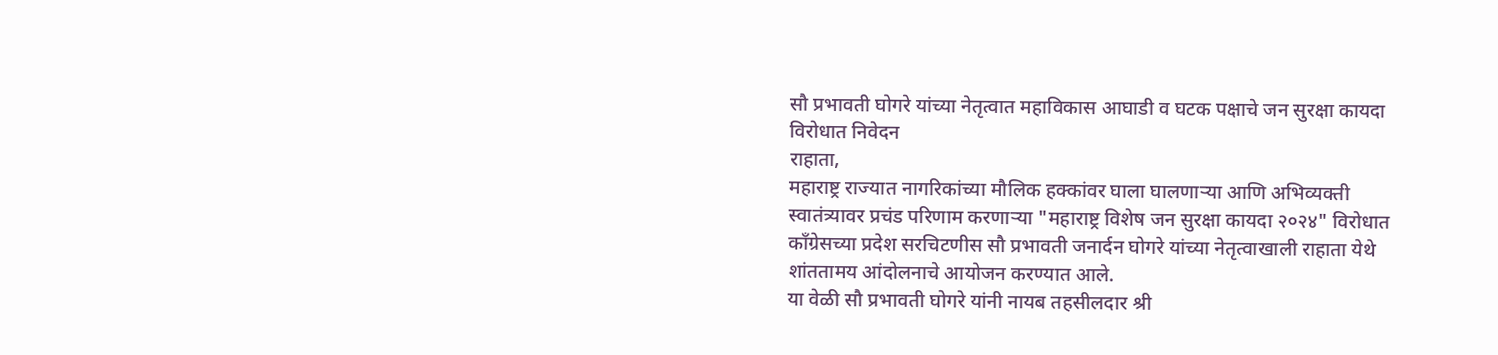सौ प्रभावती घोगरे यांच्या नेतृत्वात महाविकास आघाडी व घटक पक्षाचे जन सुरक्षा कायदा विरोधात निवेदन
राहाता,
महाराष्ट्र राज्यात नागरिकांच्या मौलिक हक्कांवर घाला घालणाऱ्या आणि अभिव्यक्ती स्वातंत्र्यावर प्रचंड परिणाम करणाऱ्या "महाराष्ट्र विशेष जन सुरक्षा कायदा २०२४" विरोधात काँग्रेसच्या प्रदेश सरचिटणीस सौ प्रभावती जनार्दन घोगरे यांच्या नेतृत्वाखाली राहाता येथे शांततामय आंदोलनाचे आयोजन करण्यात आले.
या वेळी सौ प्रभावती घोगरे यांनी नायब तहसीलदार श्री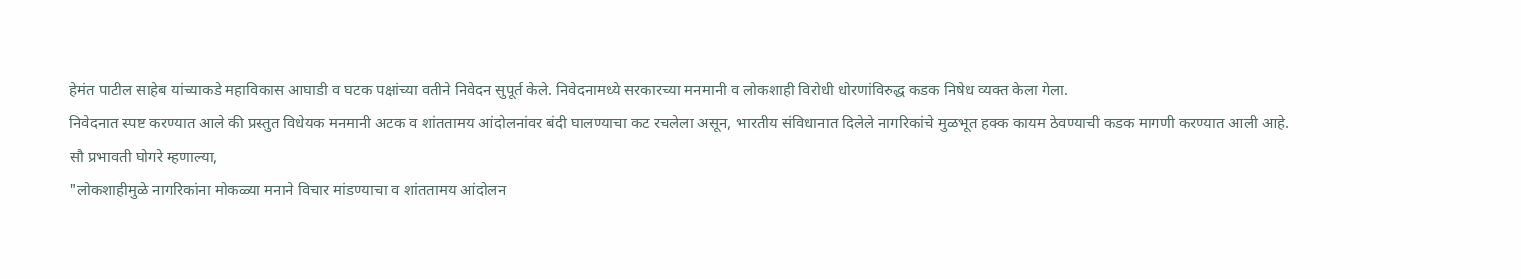हेमंत पाटील साहेब यांच्याकडे महाविकास आघाडी व घटक पक्षांच्या वतीने निवेदन सुपूर्त केले. निवेदनामध्ये सरकारच्या मनमानी व लोकशाही विरोधी धोरणांविरुद्ध कडक निषेध व्यक्त केला गेला.
निवेदनात स्पष्ट करण्यात आले की प्रस्तुत विधेयक मनमानी अटक व शांततामय आंदोलनांवर बंदी घालण्याचा कट रचलेला असून, भारतीय संविधानात दिलेले नागरिकांचे मुळभूत हक्क कायम ठेवण्याची कडक मागणी करण्यात आली आहे.
सौ प्रभावती घोगरे म्हणाल्या,
"लोकशाहीमुळे नागरिकांना मोकळ्या मनाने विचार मांडण्याचा व शांततामय आंदोलन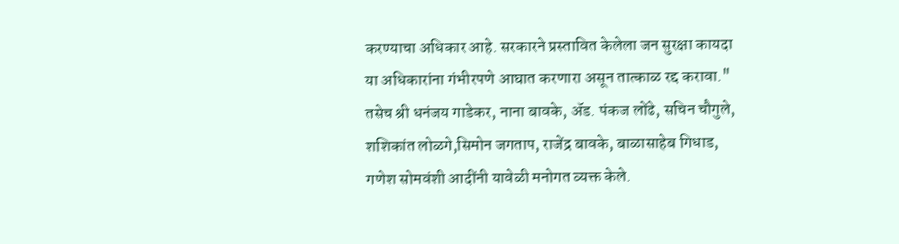करण्याचा अधिकार आहे. सरकारने प्रस्तावित केलेला जन सुरक्षा कायदा या अधिकारांना गंभीरपणे आघात करणारा असून तात्काळ रद्द करावा."
तसेच श्री धनंजय गाडेकर, नाना बावके, ॲड. पंकज लोंढे, सचिन चौगुले, शशिकांत लोळगे,सिमोन जगताप, राजेंद्र बावके, बाळासाहेब गिधाड, गणेश सोमवंशी आदींनी यावेळी मनोगत व्यक्त केले.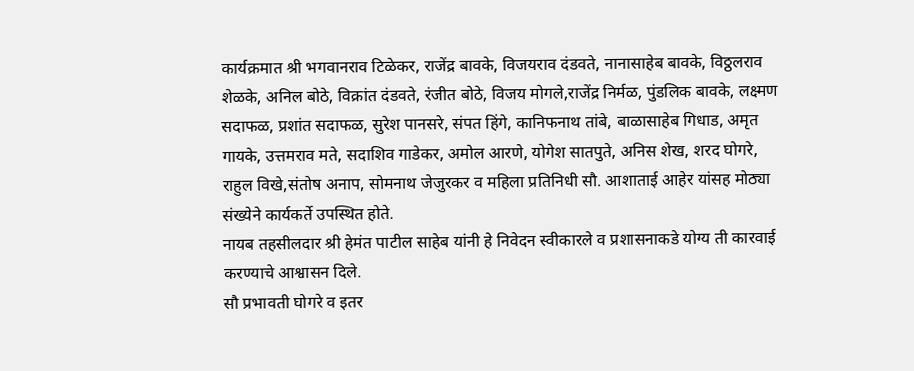कार्यक्रमात श्री भगवानराव टिळेकर, राजेंद्र बावके, विजयराव दंडवते, नानासाहेब बावके, विठ्ठलराव शेळके, अनिल बोठे, विक्रांत दंडवते, रंजीत बोठे, विजय मोगले,राजेंद्र निर्मळ, पुंडलिक बावके, लक्ष्मण सदाफळ, प्रशांत सदाफळ, सुरेश पानसरे, संपत हिंगे, कानिफनाथ तांबे, बाळासाहेब गिधाड, अमृत गायके, उत्तमराव मते, सदाशिव गाडेकर, अमोल आरणे, योगेश सातपुते, अनिस शेख, शरद घोगरे, राहुल विखे,संतोष अनाप, सोमनाथ जेजुरकर व महिला प्रतिनिधी सौ. आशाताई आहेर यांसह मोठ्या संख्येने कार्यकर्ते उपस्थित होते.
नायब तहसीलदार श्री हेमंत पाटील साहेब यांनी हे निवेदन स्वीकारले व प्रशासनाकडे योग्य ती कारवाई करण्याचे आश्वासन दिले.
सौ प्रभावती घोगरे व इतर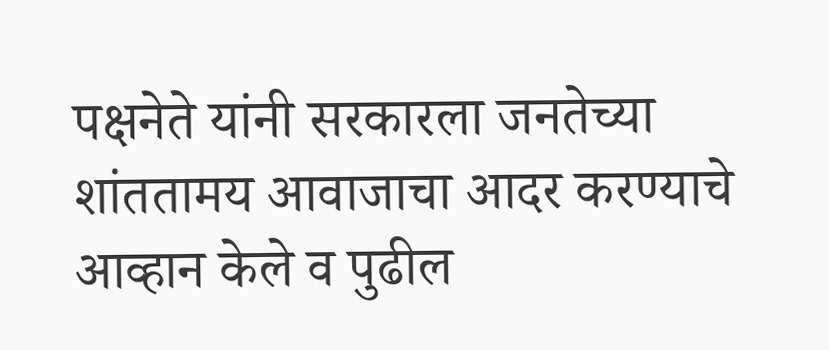पक्षनेते यांनी सरकारला जनतेच्या शांततामय आवाजाचा आदर करण्याचे आव्हान केले व पुढील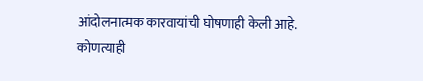आंदोलनात्मक कारवायांची घोषणाही केली आहे.
कोणत्याही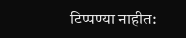टिप्पण्या नाहीत: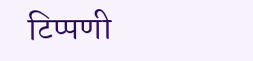टिप्पणी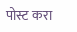पोस्ट करा